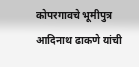कोपरगावचे भूमीपुत्र आदिनाथ ढाकणे यांची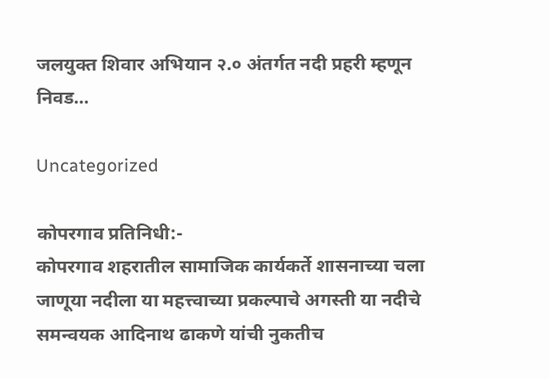जलयुक्त शिवार अभियान २.० अंतर्गत नदी प्रहरी म्हणून निवड…

Uncategorized

कोपरगाव प्रतिनिधी:-
कोपरगाव शहरातील सामाजिक कार्यकर्ते शासनाच्या चला जाणूया नदीला या महत्त्वाच्या प्रकल्पाचे अगस्ती या नदीचे समन्वयक आदिनाथ ढाकणे यांची नुकतीच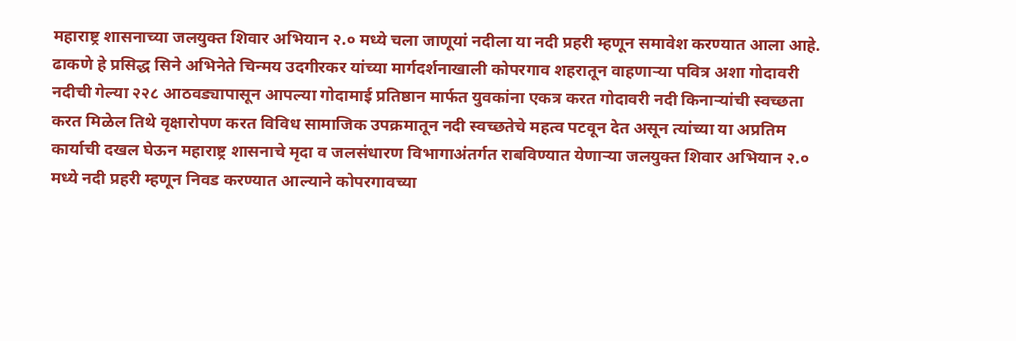महाराष्ट्र शासनाच्या जलयुक्त शिवार अभियान २.० मध्ये चला जाणूयां नदीला या नदी प्रहरी म्हणून समावेश करण्यात आला आहे.
ढाकणे हे प्रसिद्ध सिने अभिनेते चिन्मय उदगीरकर यांच्या मार्गदर्शनाखाली कोपरगाव शहरातून वाहणाऱ्या पवित्र अशा गोदावरी नदीची गेल्या २२८ आठवड्यापासून आपल्या गोदामाई प्रतिष्ठान मार्फत युवकांना एकत्र करत गोदावरी नदी किनाऱ्यांची स्वच्छता करत मिळेल तिथे वृक्षारोपण करत विविध सामाजिक उपक्रमातून नदी स्वच्छतेचे महत्व पटवून देत असून त्यांच्या या अप्रतिम कार्याची दखल घेऊन महाराष्ट्र शासनाचे मृदा व जलसंधारण विभागाअंतर्गत राबविण्यात येणाऱ्या जलयुक्त शिवार अभियान २.० मध्ये नदी प्रहरी म्हणून निवड करण्यात आल्याने कोपरगावच्या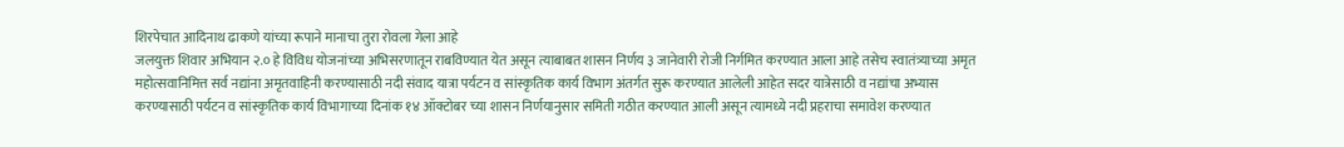शिरपेचात आदिनाथ ढाकणे यांच्या रूपाने मानाचा तुरा रोवला गेला आहे
जलयुक्त शिवार अभियान २.० हे विविध योजनांच्या अभिसरणातून राबविण्यात येत असून त्याबाबत शासन निर्णय ३ जानेवारी रोजी निर्गमित करण्यात आला आहे तसेच स्वातंत्र्याच्या अमृत महोत्सवानिमित्त सर्व नद्यांना अमृतवाहिनी करण्यासाठी नदी संवाद यात्रा पर्यटन व सांस्कृतिक कार्य विभाग अंतर्गत सुरू करण्यात आलेली आहेत सदर यात्रेसाठी व नद्यांचा अभ्यास करण्यासाठी पर्यटन व सांस्कृतिक कार्य विभागाच्या दिनांक १४ ऑक्टोबर च्या शासन निर्णयानुसार समिती गठीत करण्यात आली असून त्यामध्ये नदी प्रहराचा समावेश करण्यात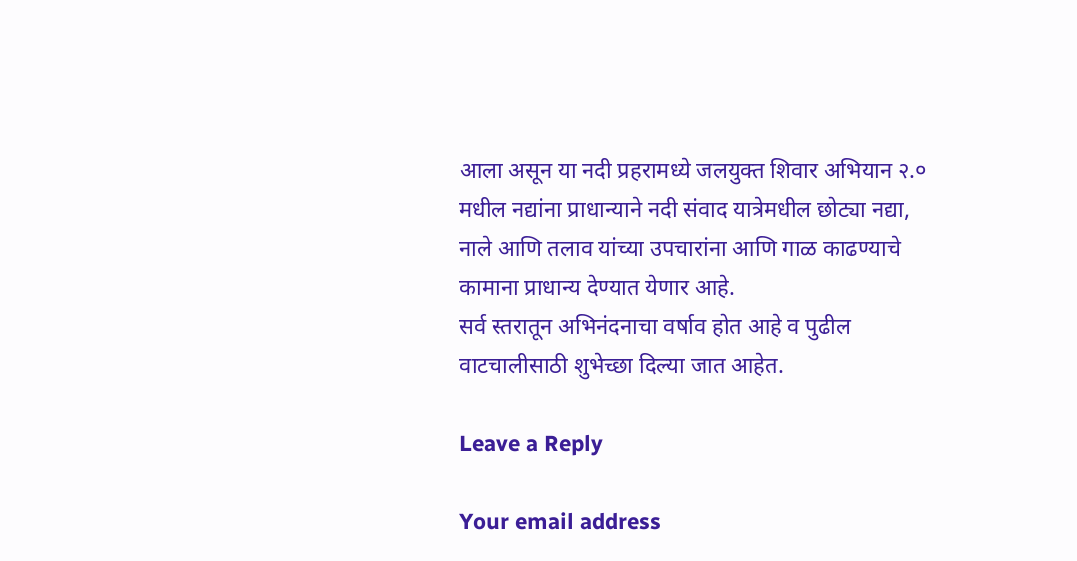आला असून या नदी प्रहरामध्ये जलयुक्त शिवार अभियान २.० मधील नद्यांना प्राधान्याने नदी संवाद यात्रेमधील छोट्या नद्या, नाले आणि तलाव यांच्या उपचारांना आणि गाळ काढण्याचे कामाना प्राधान्य देण्यात येणार आहे.
सर्व स्तरातून अभिनंदनाचा वर्षाव होत आहे व पुढील वाटचालीसाठी शुभेच्छा दिल्या जात आहेत.

Leave a Reply

Your email address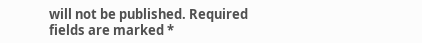will not be published. Required fields are marked *